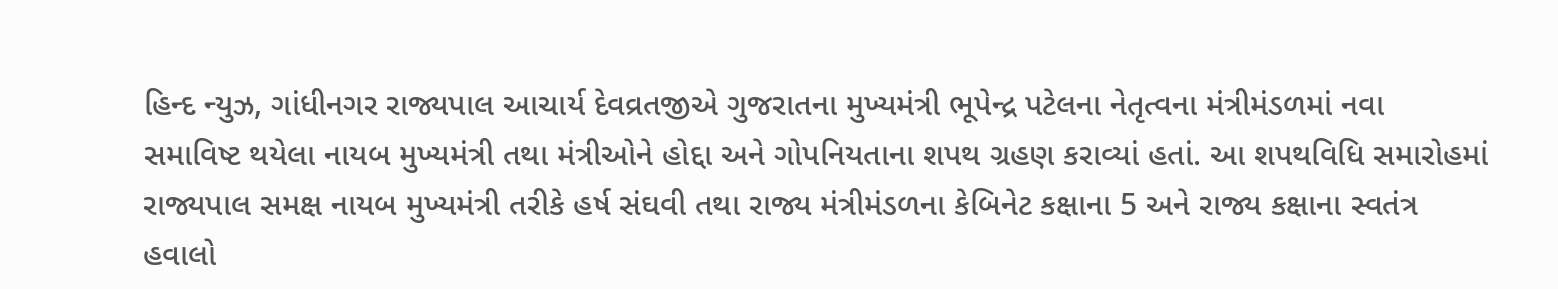હિન્દ ન્યુઝ, ગાંધીનગર રાજ્યપાલ આચાર્ય દેવવ્રતજીએ ગુજરાતના મુખ્યમંત્રી ભૂપેન્દ્ર પટેલના નેતૃત્વના મંત્રીમંડળમાં નવા સમાવિષ્ટ થયેલા નાયબ મુખ્યમંત્રી તથા મંત્રીઓને હોદ્દા અને ગોપનિયતાના શપથ ગ્રહણ કરાવ્યાં હતાં. આ શપથવિધિ સમારોહમાં રાજ્યપાલ સમક્ષ નાયબ મુખ્યમંત્રી તરીકે હર્ષ સંઘવી તથા રાજ્ય મંત્રીમંડળના કેબિનેટ કક્ષાના 5 અને રાજ્ય કક્ષાના સ્વતંત્ર હવાલો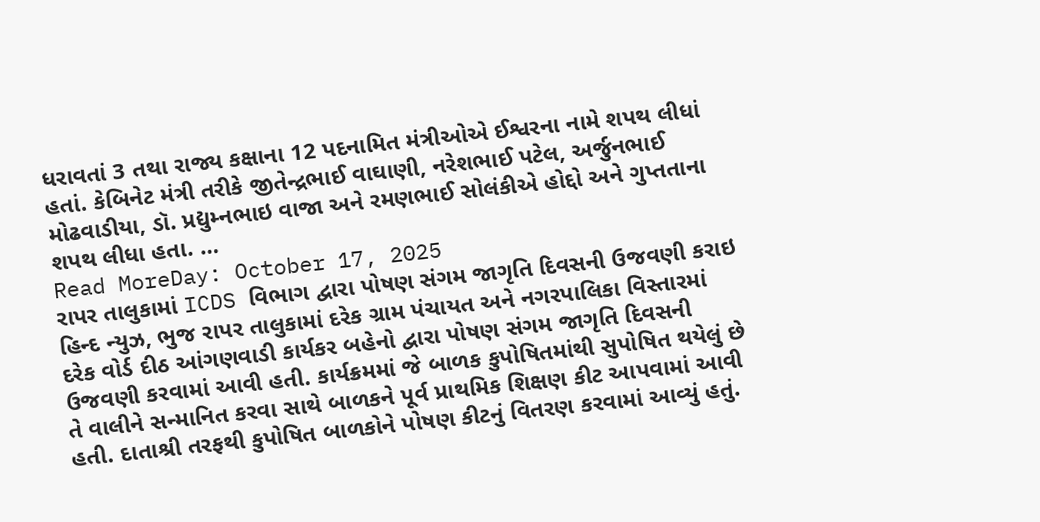ધરાવતાં 3 તથા રાજ્ય કક્ષાના 12 પદનામિત મંત્રીઓએ ઈશ્વરના નામે શપથ લીધાં હતાં. કેબિનેટ મંત્રી તરીકે જીતેન્દ્રભાઈ વાઘાણી, નરેશભાઈ પટેલ, અર્જુનભાઈ મોઢવાડીયા, ડૉ. પ્રદ્યુમ્નભાઇ વાજા અને રમણભાઈ સોલંકીએ હોદ્દો અને ગુપ્તતાના શપથ લીધા હતા. …
Read MoreDay: October 17, 2025
રાપર તાલુકામાં ICDS વિભાગ દ્વારા પોષણ સંગમ જાગૃતિ દિવસની ઉજવણી કરાઇ
હિન્દ ન્યુઝ, ભુજ રાપર તાલુકામાં દરેક ગ્રામ પંચાયત અને નગરપાલિકા વિસ્તારમાં દરેક વોર્ડ દીઠ આંગણવાડી કાર્યકર બહેનો દ્વારા પોષણ સંગમ જાગૃતિ દિવસની ઉજવણી કરવામાં આવી હતી. કાર્યક્રમમાં જે બાળક કુપોષિતમાંથી સુપોષિત થયેલું છે તે વાલીને સન્માનિત કરવા સાથે બાળકને પૂર્વ પ્રાથમિક શિક્ષણ કીટ આપવામાં આવી હતી. દાતાશ્રી તરફથી કુપોષિત બાળકોને પોષણ કીટનું વિતરણ કરવામાં આવ્યું હતું.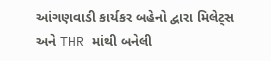આંગણવાડી કાર્યકર બહેનો દ્વારા મિલેટ્સ અને THR માંથી બનેલી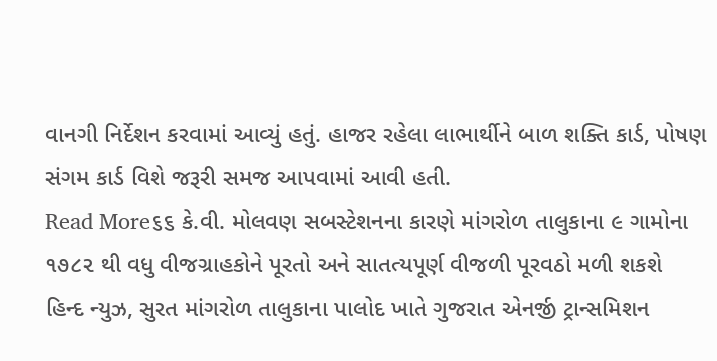વાનગી નિર્દેશન કરવામાં આવ્યું હતું. હાજર રહેલા લાભાર્થીને બાળ શક્તિ કાર્ડ, પોષણ સંગમ કાર્ડ વિશે જરૂરી સમજ આપવામાં આવી હતી.
Read More૬૬ કે.વી. મોલવણ સબસ્ટેશનના કારણે માંગરોળ તાલુકાના ૯ ગામોના ૧૭૮૨ થી વધુ વીજગ્રાહકોને પૂરતો અને સાતત્યપૂર્ણ વીજળી પૂરવઠો મળી શકશે
હિન્દ ન્યુઝ, સુરત માંગરોળ તાલુકાના પાલોદ ખાતે ગુજરાત એનર્જી ટ્રાન્સમિશન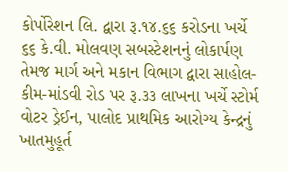કોર્પોરેશન લિ. દ્વારા રૂ.૧૪.૬૬ કરોડના ખર્ચે ૬૬ કે.વી. મોલવણ સબસ્ટેશનનું લોકાર્પણ તેમજ માર્ગ અને મકાન વિભાગ દ્વારા સાહોલ-કીમ-માંડવી રોડ પર રૂ.૩૩ લાખના ખર્ચે સ્ટોર્મ વોટર ડ્રેઈન, પાલોદ પ્રાથમિક આરોગ્ય કેન્દ્રનું ખાતમુહૂર્ત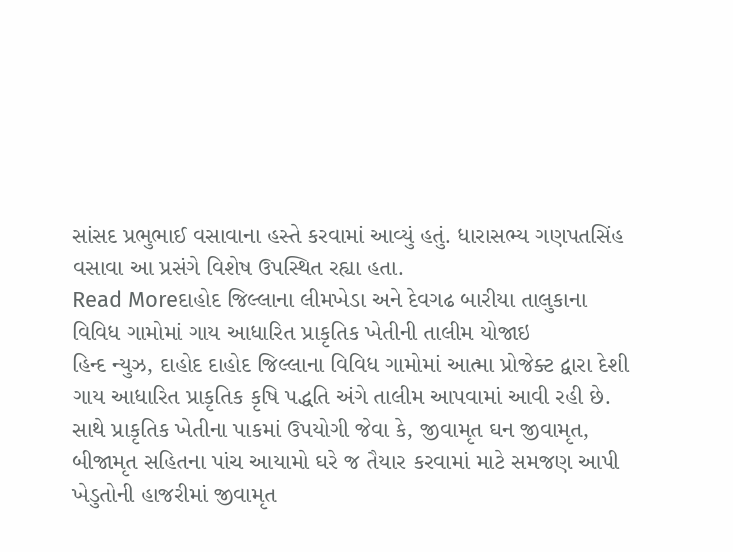સાંસદ પ્રભુભાઈ વસાવાના હસ્તે કરવામાં આવ્યું હતું. ધારાસભ્ય ગણપતસિંહ વસાવા આ પ્રસંગે વિશેષ ઉપસ્થિત રહ્યા હતા.
Read Moreદાહોદ જિલ્લાના લીમખેડા અને દેવગઢ બારીયા તાલુકાના વિવિધ ગામોમાં ગાય આધારિત પ્રાકૃતિક ખેતીની તાલીમ યોજાઇ
હિન્દ ન્યુઝ, દાહોદ દાહોદ જિલ્લાના વિવિધ ગામોમાં આત્મા પ્રોજેક્ટ દ્વારા દેશી ગાય આધારિત પ્રાકૃતિક કૃષિ પદ્ધતિ અંગે તાલીમ આપવામાં આવી રહી છે. સાથે પ્રાકૃતિક ખેતીના પાકમાં ઉપયોગી જેવા કે, જીવામૃત ઘન જીવામૃત, બીજામૃત સહિતના પાંચ આયામો ઘરે જ તૈયાર કરવામાં માટે સમજણ આપી ખેડુતોની હાજરીમાં જીવામૃત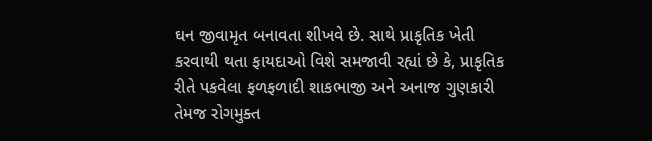ઘન જીવામૃત બનાવતા શીખવે છે. સાથે પ્રાકૃતિક ખેતી કરવાથી થતા ફાયદાઓ વિશે સમજાવી રહ્યાં છે કે, પ્રાકૃતિક રીતે પકવેલા ફળફળાદી શાકભાજી અને અનાજ ગુણકારી તેમજ રોગમુક્ત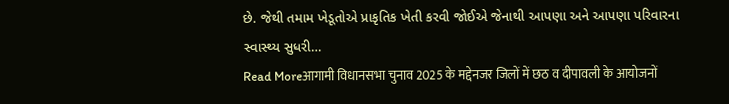છે. જેથી તમામ ખેડૂતોએ પ્રાકૃતિક ખેતી કરવી જોઈએ જેનાથી આપણા અને આપણા પરિવારના સ્વાસ્થ્ય સુધરી…
Read Moreआगामी विधानसभा चुनाव 2025 के मद्देनजर जिलों में छठ व दीपावली के आयोजनों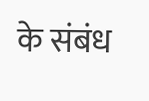के संबंध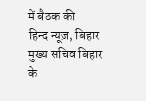में बैठक की
हिन्द न्यूज़, बिहार मुख्य सचिव बिहार के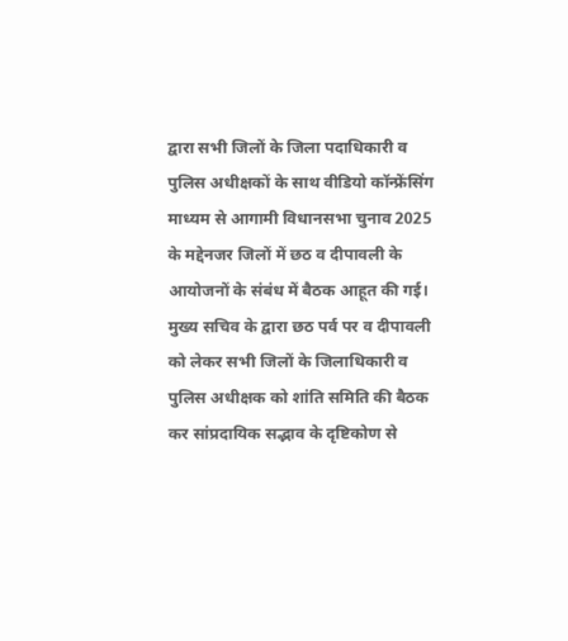द्वारा सभी जिलों के जिला पदाधिकारी व पुलिस अधीक्षकों के साथ वीडियो कॉन्फ्रेंसिंग माध्यम से आगामी विधानसभा चुनाव 2025 के मद्देनजर जिलों में छठ व दीपावली के आयोजनों के संबंध में बैठक आहूत की गई। मुख्य सचिव के द्वारा छठ पर्व पर व दीपावली को लेकर सभी जिलों के जिलाधिकारी व पुलिस अधीक्षक को शांति समिति की बैठक कर सांप्रदायिक सद्भाव के दृष्टिकोण से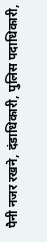पैनी नजर रखने, दंडाधिकारी, पुलिस पदाधिकारी,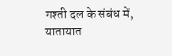गश्ती दल के संबंध में, यातायात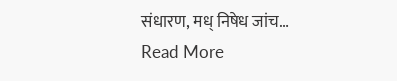संधारण, मध् निषेध जांच…
Read More